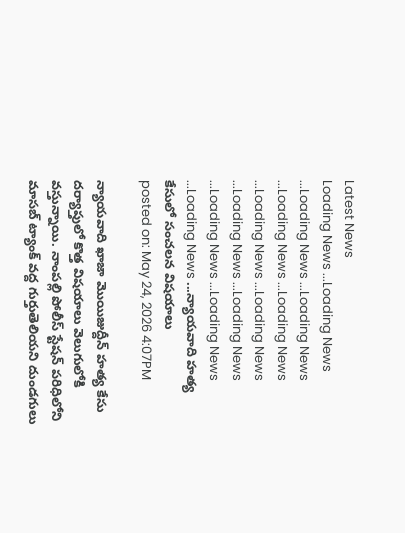Latest News
Loading News ...Loading News ...Loading News ...Loading News ...Loading News ...Loading News ...Loading News ...Loading News ...Loading News ...Loading News ...Loading News ...Loading News ...Loading News ...న్యాయవాది హత్య కేసులో సంచలన విషయాలు
posted on: May 24, 2026 4:07PM

న్యాయవాది ఖాజా మొయిజుద్దీన్ హత్య కేసు దర్యాప్తులో కొత్త విషయాలు వెలుగులోకి వస్తున్నాయి. నాంపల్లి పోలీస్ స్టేషన్ పరిధిలోని మాసబ్ ట్యాంక్ వద్ద గుర్తుతెలియని దుండగులు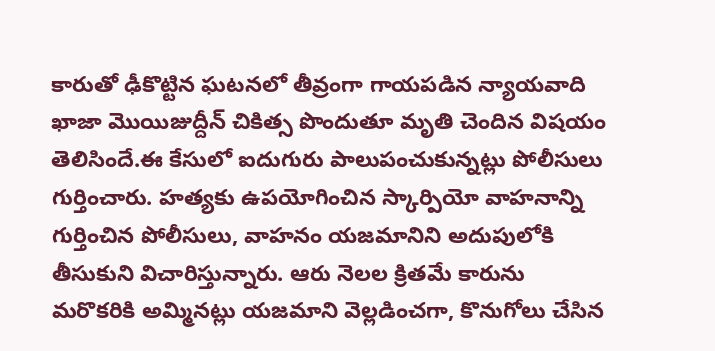కారుతో ఢీకొట్టిన ఘటనలో తీవ్రంగా గాయపడిన న్యాయవాది ఖాజా మొయిజుద్దీన్ చికిత్స పొందుతూ మృతి చెందిన విషయం తెలిసిందే.ఈ కేసులో ఐదుగురు పాలుపంచుకున్నట్లు పోలీసులు గుర్తించారు. హత్యకు ఉపయోగించిన స్కార్పియో వాహనాన్ని గుర్తించిన పోలీసులు, వాహనం యజమానిని అదుపులోకి తీసుకుని విచారిస్తున్నారు. ఆరు నెలల క్రితమే కారును మరొకరికి అమ్మినట్లు యజమాని వెల్లడించగా, కొనుగోలు చేసిన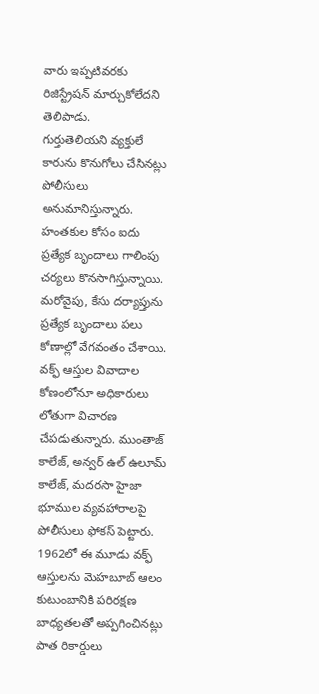వారు ఇప్పటివరకు రిజిస్ట్రేషన్ మార్చుకోలేదని తెలిపాడు.
గుర్తుతెలియని వ్యక్తులే కారును కొనుగోలు చేసినట్లు పోలీసులు అనుమానిస్తున్నారు. హంతకుల కోసం ఐదు ప్రత్యేక బృందాలు గాలింపు చర్యలు కొనసాగిస్తున్నాయి. మరోవైపు, కేసు దర్యాప్తును ప్రత్యేక బృందాలు పలు కోణాల్లో వేగవంతం చేశాయి. వక్ఫ్ ఆస్తుల వివాదాల కోణంలోనూ అధికారులు లోతుగా విచారణ చేపడుతున్నారు. ముంతాజ్ కాలేజ్, అన్వర్ ఉల్ ఉలూమ్ కాలేజ్, మదరసా హైజా భూముల వ్యవహారాలపై పోలీసులు ఫోకస్ పెట్టారు. 1962లో ఈ మూడు వక్ఫ్ ఆస్తులను మెహబూబ్ ఆలం కుటుంబానికి పరిరక్షణ బాధ్యతలతో అప్పగించినట్లు పాత రికార్డులు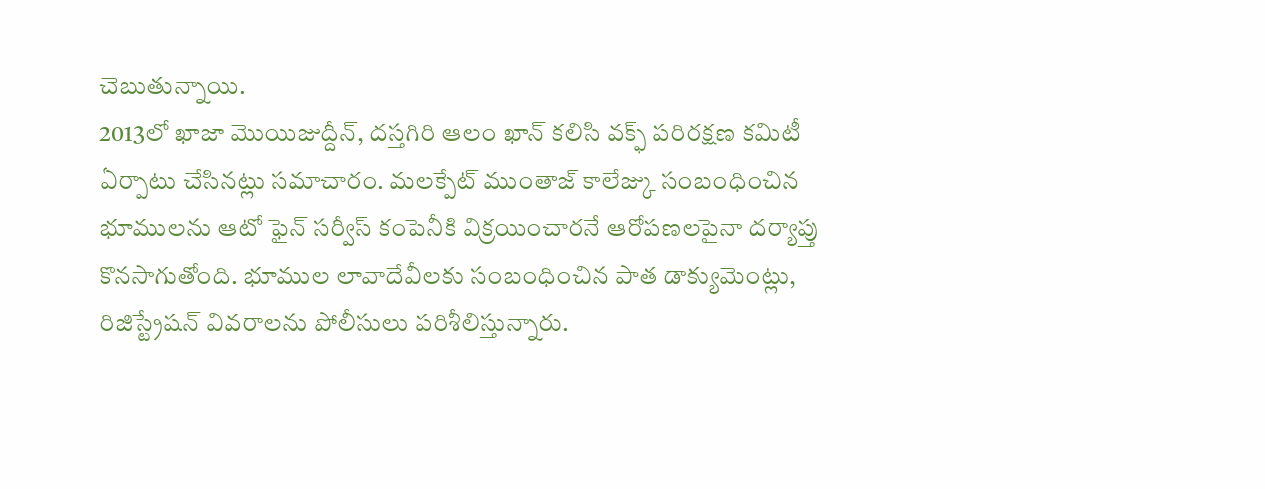చెబుతున్నాయి.
2013లో ఖాజా మొయిజుద్దీన్, దస్తగిరి ఆలం ఖాన్ కలిసి వక్ఫ్ పరిరక్షణ కమిటీ ఏర్పాటు చేసినట్లు సమాచారం. మలక్పేట్ ముంతాజ్ కాలేజ్కు సంబంధించిన భూములను ఆటో ఫైన్ సర్వీస్ కంపెనీకి విక్రయించారనే ఆరోపణలపైనా దర్యాప్తు కొనసాగుతోంది. భూముల లావాదేవీలకు సంబంధించిన పాత డాక్యుమెంట్లు, రిజిస్ట్రేషన్ వివరాలను పోలీసులు పరిశీలిస్తున్నారు.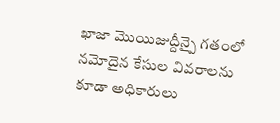ఖాజా మొయిజుద్దీన్పై గతంలో నమోదైన కేసుల వివరాలను కూడా అధికారులు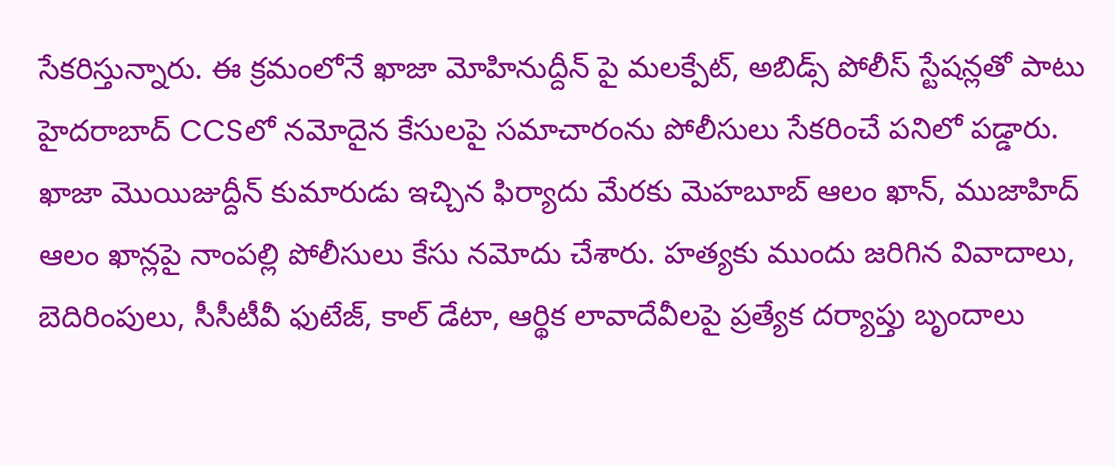సేకరిస్తున్నారు. ఈ క్రమంలోనే ఖాజా మోహినుద్దీన్ పై మలక్పేట్, అబిడ్స్ పోలీస్ స్టేషన్లతో పాటు హైదరాబాద్ CCSలో నమోదైన కేసులపై సమాచారంను పోలీసులు సేకరించే పనిలో పడ్డారు.
ఖాజా మొయిజుద్దీన్ కుమారుడు ఇచ్చిన ఫిర్యాదు మేరకు మెహబూబ్ ఆలం ఖాన్, ముజాహిద్ ఆలం ఖాన్లపై నాంపల్లి పోలీసులు కేసు నమోదు చేశారు. హత్యకు ముందు జరిగిన వివాదాలు, బెదిరింపులు, సీసీటీవీ ఫుటేజ్, కాల్ డేటా, ఆర్థిక లావాదేవీలపై ప్రత్యేక దర్యాప్తు బృందాలు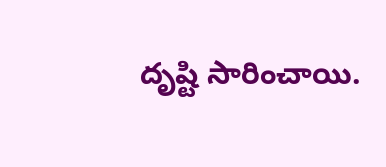దృష్టి సారించాయి.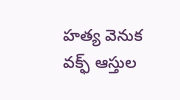హత్య వెనుక వక్ఫ్ ఆస్తుల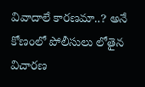వివాదాలే కారణమా..? అనే కోణంలో పోలీసులు లోతైన విచారణ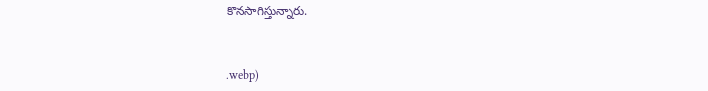కొనసాగిస్తున్నారు.



.webp)